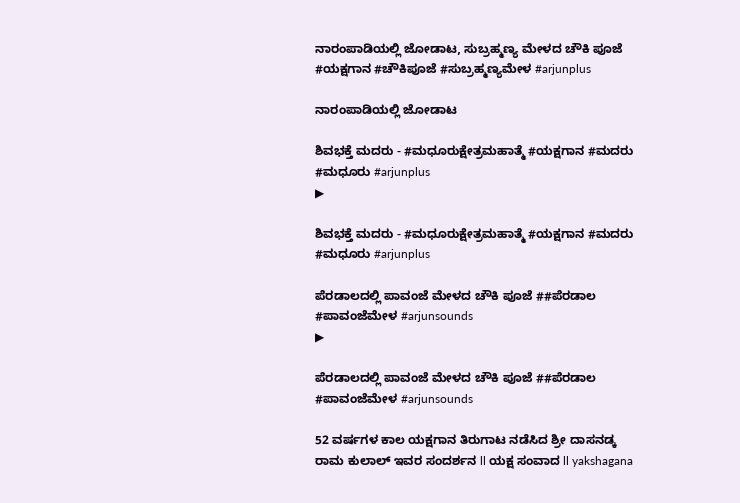ನಾರಂಪಾಡಿಯಲ್ಲಿ ಜೋಡಾಟ, ಸುಬ್ರಹ್ಮಣ್ಯ ಮೇಳದ ಚೌಕಿ ಪೂಜೆ #ಯಕ್ಷಗಾನ #ಚೌಕಿಪೂಜೆ #ಸುಬ್ರಹ್ಮಣ್ಯಮೇಳ #arjunplus

ನಾರಂಪಾಡಿಯಲ್ಲಿ ಜೋಡಾಟ

ಶಿವಭಕ್ತೆ ಮದರು - #ಮಧೂರುಕ್ಷೇತ್ರಮಹಾತ್ಮೆ #ಯಕ್ಷಗಾನ #ಮದರು  #ಮಧೂರು #arjunplus
▶

ಶಿವಭಕ್ತೆ ಮದರು - #ಮಧೂರುಕ್ಷೇತ್ರಮಹಾತ್ಮೆ #ಯಕ್ಷಗಾನ #ಮದರು #ಮಧೂರು #arjunplus

ಪೆರಡಾಲದಲ್ಲಿ ಪಾವಂಜೆ ಮೇಳದ ಚೌಕಿ ಪೂಜೆ ##ಪೆರಡಾಲ #ಪಾವಂಜೆಮೇಳ #arjunsounds
▶

ಪೆರಡಾಲದಲ್ಲಿ ಪಾವಂಜೆ ಮೇಳದ ಚೌಕಿ ಪೂಜೆ ##ಪೆರಡಾಲ #ಪಾವಂಜೆಮೇಳ #arjunsounds

52 ವರ್ಷಗಳ ಕಾಲ ಯಕ್ಷಗಾನ ತಿರುಗಾಟ ನಡೆಸಿದ ಶ್ರೀ ದಾಸನಡ್ಕ ರಾಮ ಕುಲಾಲ್ ಇವರ ಸಂದರ್ಶನ ll ಯಕ್ಷ ಸಂವಾದ ll yakshagana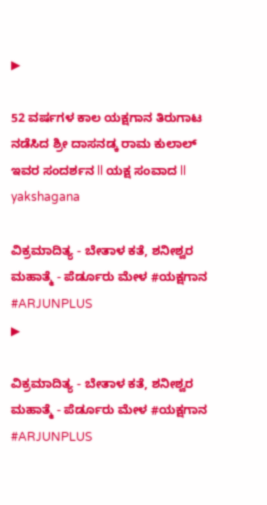▶

52 ವರ್ಷಗಳ ಕಾಲ ಯಕ್ಷಗಾನ ತಿರುಗಾಟ ನಡೆಸಿದ ಶ್ರೀ ದಾಸನಡ್ಕ ರಾಮ ಕುಲಾಲ್ ಇವರ ಸಂದರ್ಶನ ll ಯಕ್ಷ ಸಂವಾದ ll yakshagana

ವಿಕ್ರಮಾದಿತ್ಯ - ಬೇತಾಳ ಕತೆ, ಶನೀಶ್ವರ ಮಹಾತ್ಮೆ - ಪೆರ್ಡೂರು ಮೇಳ #ಯಕ್ಷಗಾನ #ARJUNPLUS
▶

ವಿಕ್ರಮಾದಿತ್ಯ - ಬೇತಾಳ ಕತೆ, ಶನೀಶ್ವರ ಮಹಾತ್ಮೆ - ಪೆರ್ಡೂರು ಮೇಳ #ಯಕ್ಷಗಾನ #ARJUNPLUS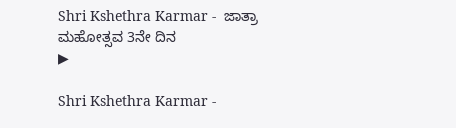Shri Kshethra Karmar -  ಜಾತ್ರಾ ಮಹೋತ್ಸವ 3ನೇ ದಿನ
▶

Shri Kshethra Karmar -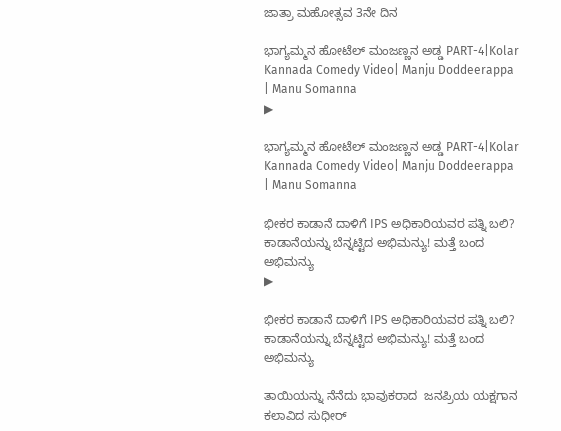ಜಾತ್ರಾ ಮಹೋತ್ಸವ 3ನೇ ದಿನ

ಭಾಗ್ಯಮ್ಮನ ಹೋಟೆಲ್ ಮಂಜಣ್ಣನ ಅಡ್ಡ PART-4|Kolar Kannada Comedy Video| Manju Doddeerappa | Manu Somanna
▶

ಭಾಗ್ಯಮ್ಮನ ಹೋಟೆಲ್ ಮಂಜಣ್ಣನ ಅಡ್ಡ PART-4|Kolar Kannada Comedy Video| Manju Doddeerappa | Manu Somanna

ಭೀಕರ ಕಾಡಾನೆ ದಾಳಿಗೆ IPS ಅಧಿಕಾರಿಯವರ ಪತ್ನಿ ಬಲಿ? ಕಾಡಾನೆಯನ್ನು ಬೆನ್ನಟ್ಟಿದ ಅಭಿಮನ್ಯು! ಮತ್ತೆ ಬಂದ ಅಭಿಮನ್ಯು
▶

ಭೀಕರ ಕಾಡಾನೆ ದಾಳಿಗೆ IPS ಅಧಿಕಾರಿಯವರ ಪತ್ನಿ ಬಲಿ? ಕಾಡಾನೆಯನ್ನು ಬೆನ್ನಟ್ಟಿದ ಅಭಿಮನ್ಯು! ಮತ್ತೆ ಬಂದ ಅಭಿಮನ್ಯು

ತಾಯಿಯನ್ನು ನೆನೆದು ಭಾವುಕರಾದ  ಜನಪ್ರಿಯ ಯಕ್ಷಗಾನ ಕಲಾವಿದ ಸುಧೀರ್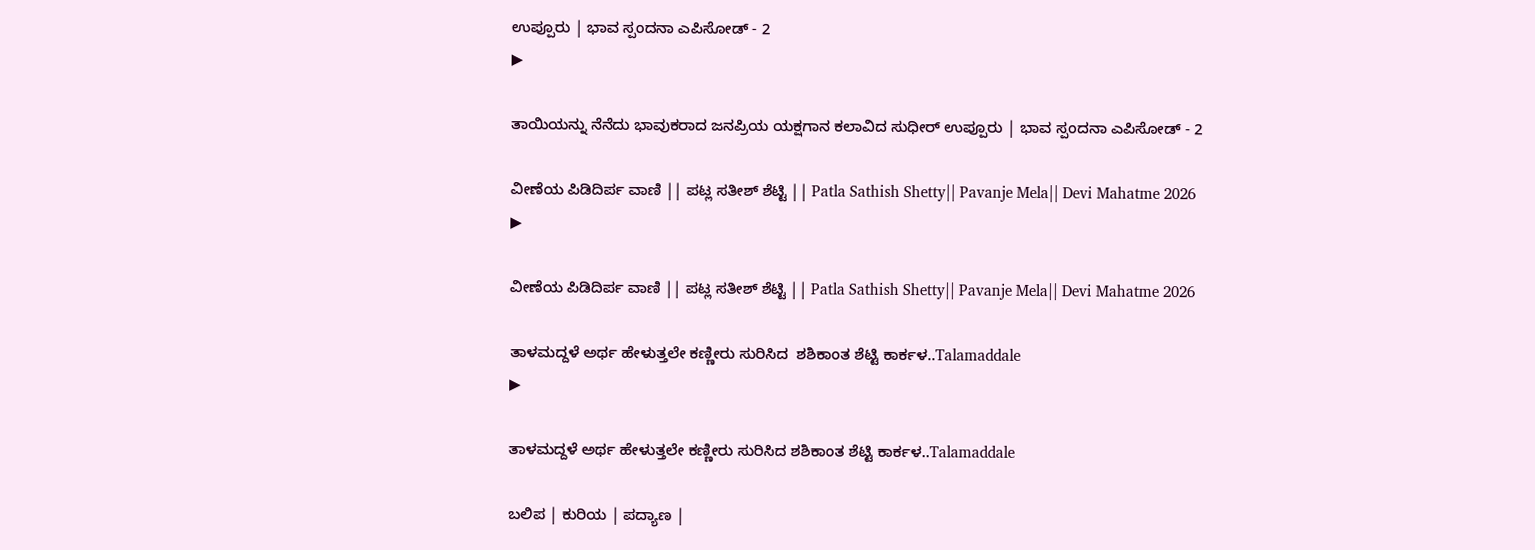ಉಪ್ಪೂರು | ಭಾವ ಸ್ಪಂದನಾ ಎಪಿಸೋಡ್ - 2
▶

ತಾಯಿಯನ್ನು ನೆನೆದು ಭಾವುಕರಾದ ಜನಪ್ರಿಯ ಯಕ್ಷಗಾನ ಕಲಾವಿದ ಸುಧೀರ್ ಉಪ್ಪೂರು | ಭಾವ ಸ್ಪಂದನಾ ಎಪಿಸೋಡ್ - 2

ವೀಣೆಯ ಪಿಡಿದಿರ್ಪ ವಾಣಿ || ಪಟ್ಲ ಸತೀಶ್ ಶೆಟ್ಟಿ || Patla Sathish Shetty|| Pavanje Mela|| Devi Mahatme 2026
▶

ವೀಣೆಯ ಪಿಡಿದಿರ್ಪ ವಾಣಿ || ಪಟ್ಲ ಸತೀಶ್ ಶೆಟ್ಟಿ || Patla Sathish Shetty|| Pavanje Mela|| Devi Mahatme 2026

ತಾಳಮದ್ದಳೆ ಅರ್ಥ ಹೇಳುತ್ತಲೇ ಕಣ್ಣೀರು ಸುರಿಸಿದ  ಶಶಿಕಾಂತ ಶೆಟ್ಟಿ ಕಾರ್ಕಳ..Talamaddale
▶

ತಾಳಮದ್ದಳೆ ಅರ್ಥ ಹೇಳುತ್ತಲೇ ಕಣ್ಣೀರು ಸುರಿಸಿದ ಶಶಿಕಾಂತ ಶೆಟ್ಟಿ ಕಾರ್ಕಳ..Talamaddale

ಬಲಿಪ | ಕುರಿಯ | ಪದ್ಯಾಣ |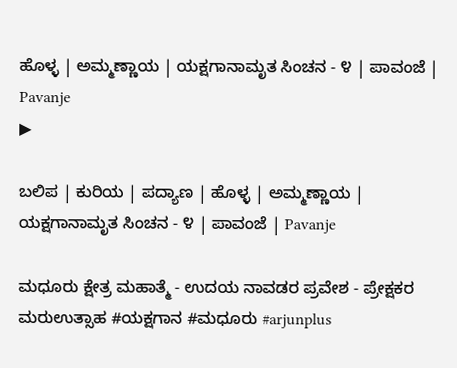ಹೊಳ್ಳ | ಅಮ್ಮಣ್ಣಾಯ | ಯಕ್ಷಗಾನಾಮೃತ ಸಿಂಚನ - ೪ | ಪಾವಂಜೆ | Pavanje
▶

ಬಲಿಪ | ಕುರಿಯ | ಪದ್ಯಾಣ | ಹೊಳ್ಳ | ಅಮ್ಮಣ್ಣಾಯ | ಯಕ್ಷಗಾನಾಮೃತ ಸಿಂಚನ - ೪ | ಪಾವಂಜೆ | Pavanje

ಮಧೂರು ಕ್ಷೇತ್ರ ಮಹಾತ್ಮೆ - ಉದಯ ನಾವಡರ ಪ್ರವೇಶ - ಪ್ರೇಕ್ಷಕರ ಮರುಉತ್ಸಾಹ #ಯಕ್ಷಗಾನ #ಮಧೂರು #arjunplus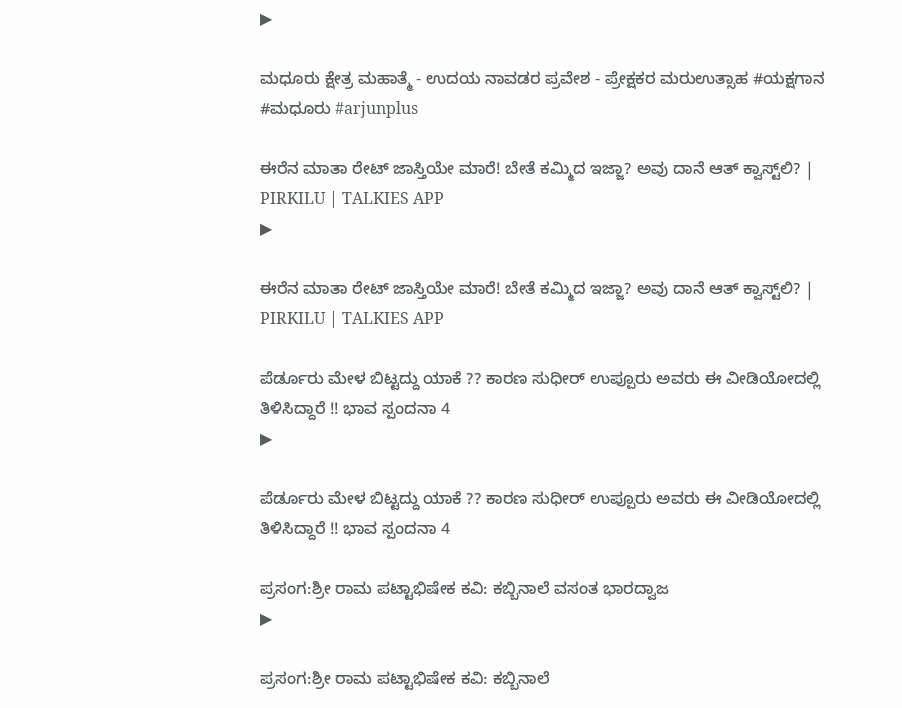▶

ಮಧೂರು ಕ್ಷೇತ್ರ ಮಹಾತ್ಮೆ - ಉದಯ ನಾವಡರ ಪ್ರವೇಶ - ಪ್ರೇಕ್ಷಕರ ಮರುಉತ್ಸಾಹ #ಯಕ್ಷಗಾನ #ಮಧೂರು #arjunplus

ಈರೆನ ಮಾತಾ ರೇಟ್ ಜಾಸ್ತಿಯೇ ಮಾರೆ! ಬೇತೆ ಕಮ್ಮಿದ ಇಜ್ಜಾ? ಅವು ದಾನೆ ಆತ್ ಕ್ವಾಸ್ಟ್‌ಲಿ? | PIRKILU | TALKIES APP
▶

ಈರೆನ ಮಾತಾ ರೇಟ್ ಜಾಸ್ತಿಯೇ ಮಾರೆ! ಬೇತೆ ಕಮ್ಮಿದ ಇಜ್ಜಾ? ಅವು ದಾನೆ ಆತ್ ಕ್ವಾಸ್ಟ್‌ಲಿ? | PIRKILU | TALKIES APP

ಪೆರ್ಡೂರು ಮೇಳ ಬಿಟ್ಟದ್ದು ಯಾಕೆ ?? ಕಾರಣ ಸುಧೀರ್ ಉಪ್ಪೂರು ಅವರು ಈ ವೀಡಿಯೋದಲ್ಲಿ ತಿಳಿಸಿದ್ದಾರೆ !! ಭಾವ ಸ್ಪಂದನಾ 4
▶

ಪೆರ್ಡೂರು ಮೇಳ ಬಿಟ್ಟದ್ದು ಯಾಕೆ ?? ಕಾರಣ ಸುಧೀರ್ ಉಪ್ಪೂರು ಅವರು ಈ ವೀಡಿಯೋದಲ್ಲಿ ತಿಳಿಸಿದ್ದಾರೆ !! ಭಾವ ಸ್ಪಂದನಾ 4

ಪ್ರಸಂಗ:ಶ್ರೀ ರಾಮ ಪಟ್ಟಾಭಿಷೇಕ ಕವಿ: ಕಬ್ಬಿನಾಲೆ ವಸಂತ ಭಾರದ್ವಾಜ
▶

ಪ್ರಸಂಗ:ಶ್ರೀ ರಾಮ ಪಟ್ಟಾಭಿಷೇಕ ಕವಿ: ಕಬ್ಬಿನಾಲೆ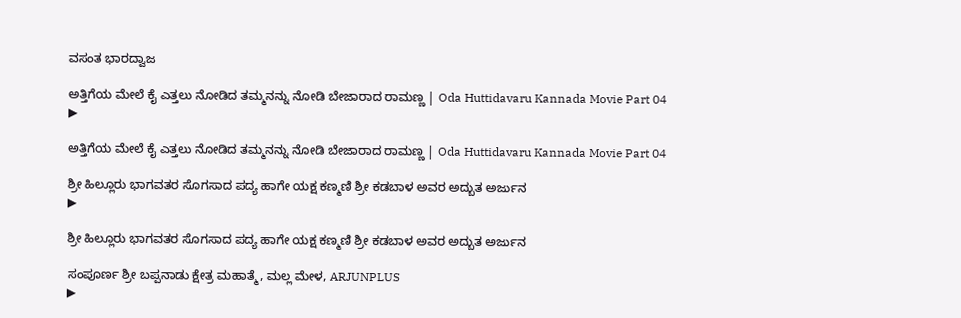ವಸಂತ ಭಾರದ್ವಾಜ

ಅತ್ತಿಗೆಯ ಮೇಲೆ ಕೈ ಎತ್ತಲು ನೋಡಿದ ತಮ್ಮನನ್ನು ನೋಡಿ ಬೇಜಾರಾದ ರಾಮಣ್ಣ | Oda Huttidavaru Kannada Movie Part 04
▶

ಅತ್ತಿಗೆಯ ಮೇಲೆ ಕೈ ಎತ್ತಲು ನೋಡಿದ ತಮ್ಮನನ್ನು ನೋಡಿ ಬೇಜಾರಾದ ರಾಮಣ್ಣ | Oda Huttidavaru Kannada Movie Part 04

ಶ್ರೀ ಹಿಲ್ಲೂರು ಭಾಗವತರ ಸೊಗಸಾದ ಪದ್ಯ ಹಾಗೇ ಯಕ್ಷ ಕಣ್ಮಣಿ ಶ್ರೀ ಕಡಬಾಳ ಅವರ ಅದ್ಬುತ ಅರ್ಜುನ
▶

ಶ್ರೀ ಹಿಲ್ಲೂರು ಭಾಗವತರ ಸೊಗಸಾದ ಪದ್ಯ ಹಾಗೇ ಯಕ್ಷ ಕಣ್ಮಣಿ ಶ್ರೀ ಕಡಬಾಳ ಅವರ ಅದ್ಬುತ ಅರ್ಜುನ

ಸಂಪೂರ್ಣ ಶ್ರೀ ಬಪ್ಪನಾಡು ಕ್ಷೇತ್ರ ಮಹಾತ್ಮೆ, ಮಲ್ಲ ಮೇಳ, ARJUNPLUS
▶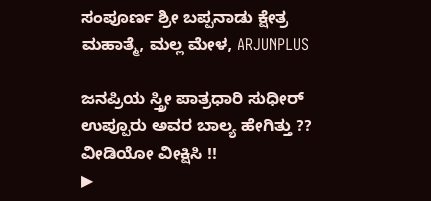ಸಂಪೂರ್ಣ ಶ್ರೀ ಬಪ್ಪನಾಡು ಕ್ಷೇತ್ರ ಮಹಾತ್ಮೆ, ಮಲ್ಲ ಮೇಳ, ARJUNPLUS

ಜನಪ್ರಿಯ ಸ್ತ್ರೀ ಪಾತ್ರಧಾರಿ ಸುಧೀರ್ ಉಪ್ಪೂರು ಅವರ ಬಾಲ್ಯ ಹೇಗಿತ್ತು ?? ವೀಡಿಯೋ ವೀಕ್ಷಿಸಿ !!
▶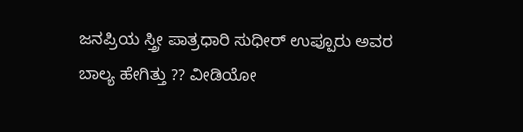ಜನಪ್ರಿಯ ಸ್ತ್ರೀ ಪಾತ್ರಧಾರಿ ಸುಧೀರ್ ಉಪ್ಪೂರು ಅವರ ಬಾಲ್ಯ ಹೇಗಿತ್ತು ?? ವೀಡಿಯೋ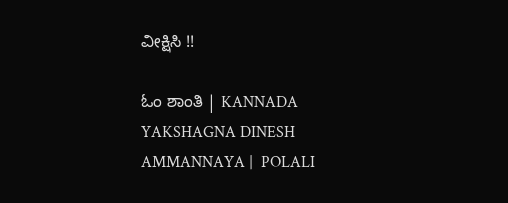ವೀಕ್ಷಿಸಿ !!

ಓಂ ಶಾಂತಿ | KANNADA YAKSHAGNA DINESH AMMANNAYA |  POLALI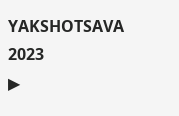YAKSHOTSAVA 2023
▶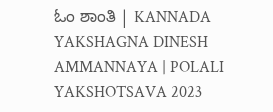ಓಂ ಶಾಂತಿ | KANNADA YAKSHAGNA DINESH AMMANNAYA | POLALI YAKSHOTSAVA 2023